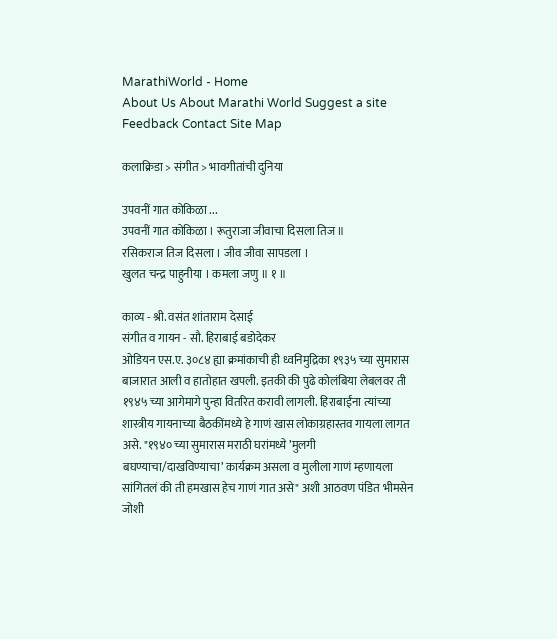MarathiWorld - Home
About Us About Marathi World Suggest a site Feedback Contact Site Map

कलाक्रिडा > संगीत > भावगीतांची दुनिया

उपवनीं गात कोकिळा ...
उपवनीं गात कोकिळा । रूतुराजा जीवाचा दिसला तिज ॥
रसिकराज तिज दिसला । जीव जीवा सापडला ।
खुलत चन्द्र पाहुनीया । कमला जणु ॥ १ ॥

काव्य - श्री. वसंत शांताराम देसाई
संगीत व गायन - सौ. हिराबाई बडोदेकर
ओडियन एस.ए. ३०८४ ह्या क्रमांकाची ही ध्वनिमुद्रिका १९३५ च्या सुमारास बाजारात आली व हातोहात खपली. इतकी की पुढे कोलंबिया लेबलवर ती १९४५ च्या आगेमागे पुन्हा वितरित करावी लागली. हिराबाईंना त्यांच्या शास्त्रीय गायनाच्या बैठकींमध्ये हे गाणं खास लोकाग्रहास्तव गायला लागत असे. "१९४० च्या सुमारास मराठी घरांमध्ये ’मुलगी बघण्याचा/दाखविण्याचा’ कार्यक्रम असला व मुलीला गाणं म्हणायला सांगितलं की ती हमखास हेच गाणं गात असे" अशी आठवण पंडित भीमसेन जोशी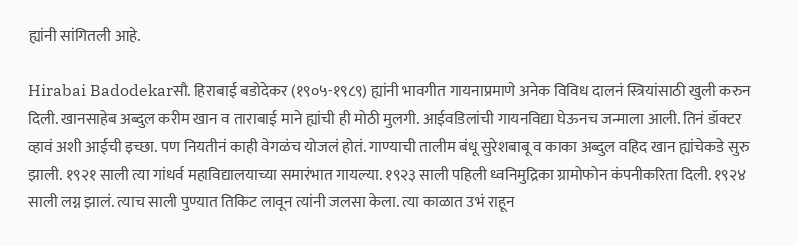ह्यांनी सांगितली आहे.

Hirabai Badodekarसौ. हिराबाई बडोदेकर (१९०५-१९८९) ह्यांनी भावगीत गायनाप्रमाणे अनेक विविध दालनं स्त्रियांसाठी खुली करुन दिली. खानसाहेब अब्दुल करीम खान व ताराबाई माने ह्यांची ही मोठी मुलगी. आईवडिलांची गायनविद्या घेऊनच जन्माला आली. तिनं डॉक्टर व्हावं अशी आईची इच्छा. पण नियतीनं काही वेगळंच योजलं होतं. गाण्याची तालीम बंधू सुरेशबाबू व काका अब्दुल वहिद खान ह्यांचेकडे सुरु झाली. १९२१ साली त्या गांधर्व महाविद्यालयाच्या समारंभात गायल्या. १९२३ साली पहिली ध्वनिमुद्रिका ग्रामोफोन कंपनीकरिता दिली. १९२४ साली लग्न झालं. त्याच साली पुण्यात तिकिट लावून त्यांनी जलसा केला. त्या काळात उभं राहून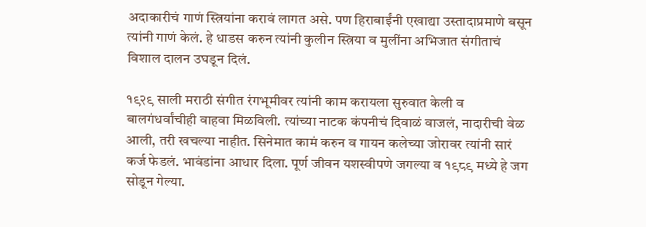अदाकारीचं गाणं स्त्रियांना करावं लागत असे. पण हिराबाईंनी एखाद्या उस्तादाप्रमाणे बसून त्यांनी गाणं केलं. हे धाडस करुन त्यांनी कुलीन स्त्रिया व मुलींना अभिजात संगीताचं विशाल दालन उघडून दिलं.

१९२९ साली मराठी संगीत रंगभूमीवर त्यांनी काम करायला सुरुवात केली व बालगंधर्वांचीही वाहवा मिळविली. त्यांच्या नाटक कंपनीचं दिवाळं वाजलं, नादारीची वेळ आली, तरी खचल्या नाहीत. सिनेमात कामं करुन व गायन कलेच्या जोरावर त्यांनी सारं कर्ज फेडलं. भावंडांना आधार दिला. पूर्ण जीवन यशस्वीपणे जगल्या व १९८९ मध्ये हे जग सोडून गेल्या.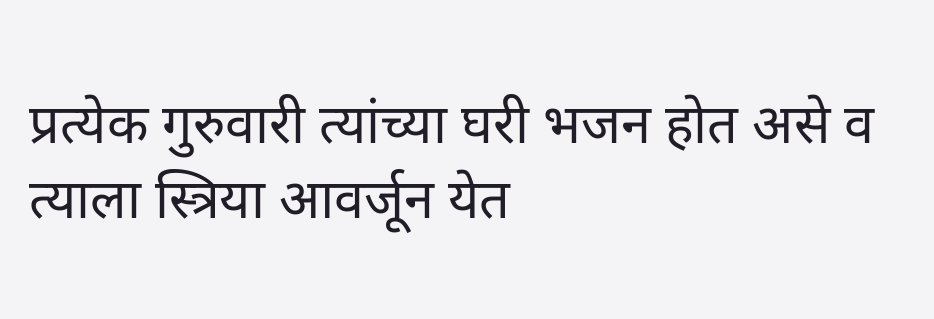प्रत्येक गुरुवारी त्यांच्या घरी भजन होत असे व त्याला स्त्रिया आवर्जून येत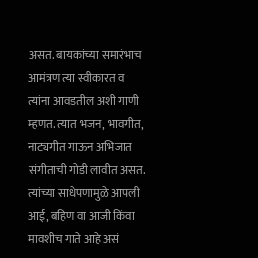असत. बायकांच्या समारंभाच आमंत्रण त्या स्वीकारत व त्यांना आवडतील अशी गाणी म्हणत. त्यात भजन, भावगीत, नाट्यगीत गाऊन अभिजात संगीताची गोडी लावीत असत. त्यांच्या साधेपणामुळे आपली आई, बहिण वा आजी किंवा मावशीच गाते आहे असं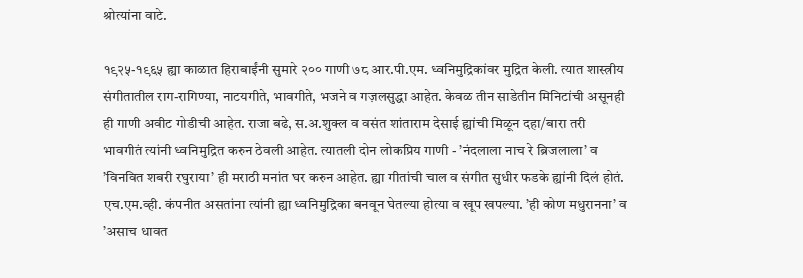श्रोत्यांना वाटे.

१९२५-१९६५ ह्या काळात हिराबाईंनी सुमारे २०० गाणी ७८ आर.पी.एम. ध्वनिमुद्रिकांवर मुद्रित केली. त्यात शास्त्रीय संगीतातील राग-रागिण्या, नाटयगीते, भावगीते, भजने व गज़लसुद्धा आहेत. केवळ तीन साडेतीन मिनिटांची असूनही ही गाणी अवीट गोडीची आहेत. राजा बढे, स.अ.शुक्ल व वसंत शांताराम देसाई ह्यांची मिळून दहा/बारा तरी भावगीतं त्यांनी ध्वनिमुद्रित करुन ठेवली आहेत. त्यातली दोन लोकप्रिय गाणी - ’नंदलाला नाच रे ब्रिजलाला’ व ’विनवित शबरी रघुराया’ ही मराठी मनांत घर करुन आहेत. ह्या गीतांची चाल व संगीत सुधीर फडके ह्यांनी दिलं होतं. एच.एम.व्ही. कंपनीत असतांना त्यांनी ह्या ध्वनिमुद्रिका बनवून घेतल्या होत्या व खूप खपल्या. ’ही कोण मधुरानना’ व ’असाच धावत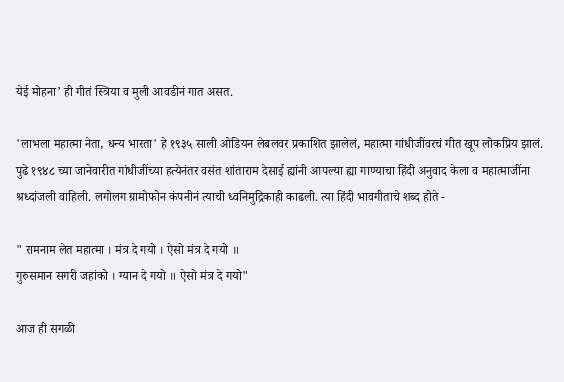येई मोहना’ ही गीतं स्त्रिया व मुली आवडीनं गात असत.

'लाभला महात्मा नेता, धन्य भारता' हे १९३५ साली ओडियन लेबलवर प्रकाशित झालेलं, महात्मा गांधीजींवरचं गीत खूप लोकप्रिय झालं. पुढे १९४८ च्या जानेवारीत गांधीजींच्या हत्येनंतर वसंत शांताराम देसाई ह्यांनी आपल्या ह्या गाण्याचा हिंदी अनुवाद केला व महात्माजींना श्रध्दांजली वाहिली. लगोलग ग्रामोफोन कंपनीनं त्याची ध्वनिमुद्रिकाही काढली. त्या हिंदी भावगीताचे शब्द होते -

" रामनाम लेत महात्मा । मंत्र दे गयो । ऐसो मंत्र दे गयो ॥
गुरुसमान सगरी जहांको । ग्यान दे गयो ॥ ऐसो मंत्र दे गयो"

आज ही सगळी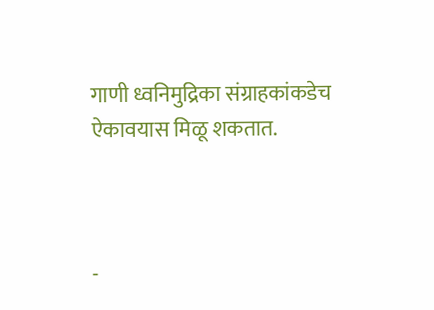गाणी ध्वनिमुद्रिका संग्राहकांकडेच ऐकावयास मिळू शकतात.



-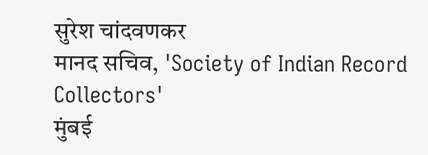सुरेश चांदवणकर
मानद सचिव, 'Society of Indian Record Collectors'
मुंबई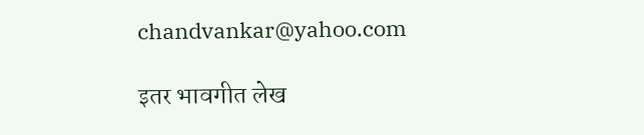chandvankar@yahoo.com

इतर भावगीत लेख